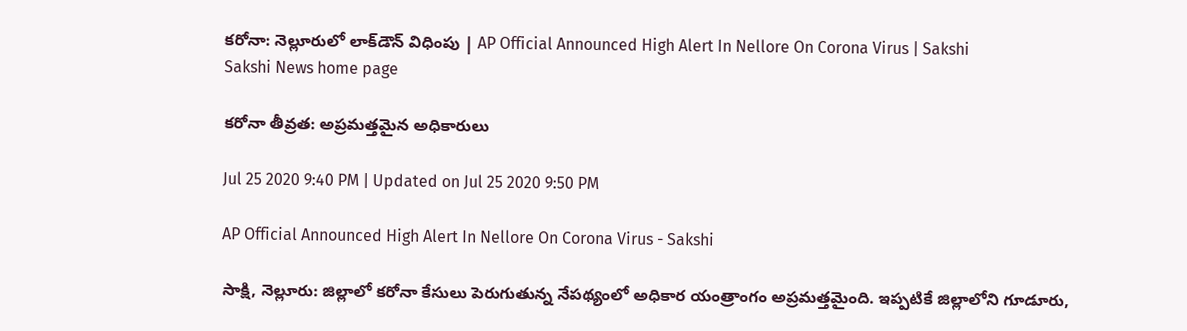కరోనా: నెల్లూరులో లాక్‌డౌన్‌ విధింపు | AP Official Announced High Alert In Nellore On Corona Virus | Sakshi
Sakshi News home page

కరోనా తీవ్రత: అప్రమత్తమైన అధికారులు

Jul 25 2020 9:40 PM | Updated on Jul 25 2020 9:50 PM

AP Official Announced High Alert In Nellore On Corona Virus - Sakshi

సాక్షి, నెల్లూరు: జిల్లాలో కరోనా కేసులు పెరుగుతున్న నేపథ్యంలో అధికార యంత్రాంగం అప్రమత్తమైంది. ఇప్పటికే జిల్లాలోని గూడూరు,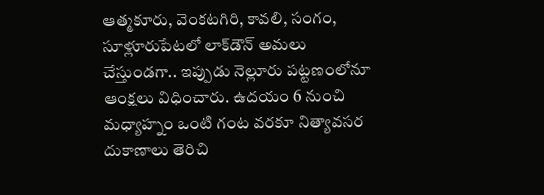ఆత్మకూరు, వెంకటగిరి, కావలి, సంగం, సూళ్లూరుపేటలో లాక్‌డౌన్‌ అమలు చేస్తుండగా.. ఇప్పుడు నెల్లూరు పట్టణంలోనూ ఆంక్షలు విధించారు. ఉదయం 6 నుంచి మధ్యాహ్నం ఒంటి గంట వరకూ నిత్యావసర దుకాణాలు తెరిచి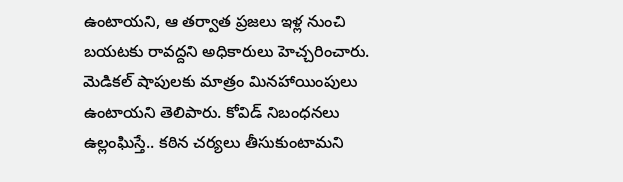ఉంటాయని, ఆ తర్వాత ప్రజలు ఇళ్ల నుంచి బయటకు రావద్దని అధికారులు హెచ్చరించారు. మెడికల్‌ షాపులకు మాత్రం మినహాయింపులు ఉంటాయని తెలిపారు. కోవిడ్‌ నిబంధనలు ఉల్లంఘిస్తే.. కఠిన చర్యలు తీసుకుంటామని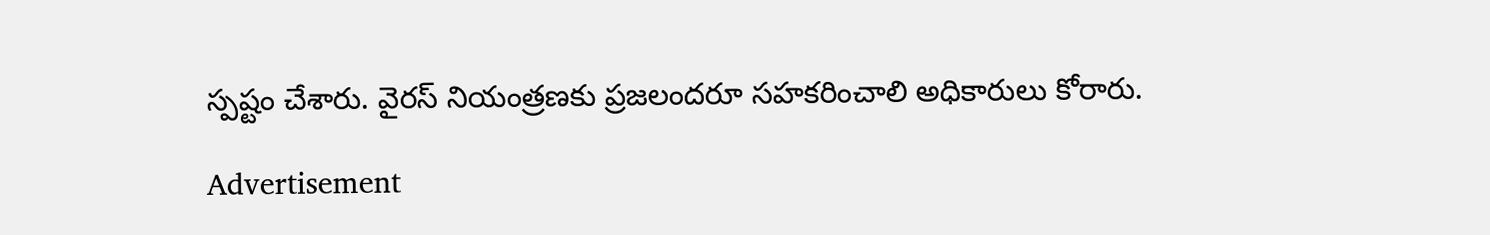స్పష్టం చేశారు. వైరస్‌ నియంత్రణకు ప్రజలందరూ సహకరించాలి అధికారులు కోరారు.

Advertisement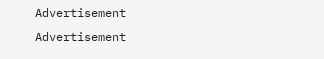Advertisement
Advertisement